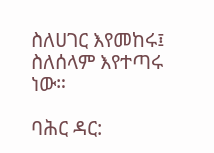ስለሀገር እየመከሩ፤ ስለሰላም እየተጣሩ ነው።

ባሕር ዳር: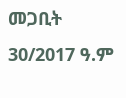መጋቢት 30/2017 ዓ.ም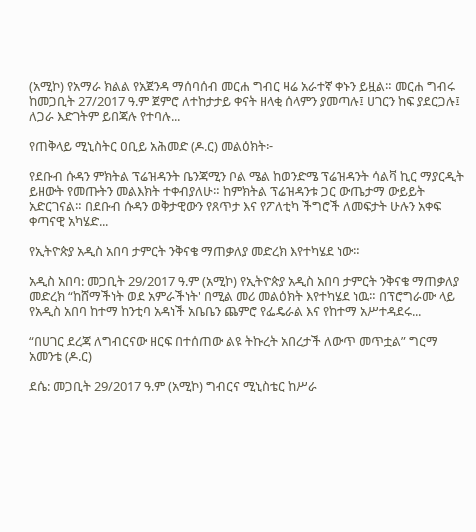(አሚኮ) የአማራ ክልል የአጀንዳ ማሰባሰብ መርሐ ግብር ዛሬ አራተኛ ቀኑን ይዟል። መርሐ ግብሩ ከመጋቢት 27/2017 ዓ.ም ጀምሮ ለተከታታይ ቀናት ዘላቂ ሰላምን ያመጣሉ፤ ሀገርን ከፍ ያደርጋሉ፤ ለጋራ እድገትም ይበጃሉ የተባሉ...

የጠቅላይ ሚኒስትር ዐቢይ አሕመድ (ዶ.ር) መልዕክት፦

የደቡብ ሱዳን ምክትል ፕሬዝዳንት ቤንጃሚን ቦል ሜል ከወንድሜ ፕሬዝዳንት ሳልቫ ኪር ማያርዲት ይዘውት የመጡትን መልእክት ተቀብያለሁ። ከምክትል ፕሬዝዳንቱ ጋር ውጤታማ ውይይት አድርገናል። በደቡብ ሱዳን ወቅታዊውን የጸጥታ እና የፖለቲካ ችግሮች ለመፍታት ሁሉን አቀፍ ቀጣናዊ አካሄድ...

የኢትዮጵያ አዲስ አበባ ታምርት ንቅናቄ ማጠቃለያ መድረክ እየተካሄደ ነው።

አዲስ አበባ: መጋቢት 29/2017 ዓ.ም (አሚኮ) የኢትዮጵያ አዲስ አበባ ታምርት ንቅናቄ ማጠቃለያ መድረክ “ከሸማችነት ወደ አምራችነት' በሚል መሪ መልዕክት እየተካሄደ ነዉ። በፕሮግራሙ ላይ የአዲስ አበባ ከተማ ከንቲባ አዳነች አቤቤን ጨምሮ የፌዴራል እና የከተማ አሥተዳደሩ...

“በሀገር ደረጃ ለግብርናው ዘርፍ በተሰጠው ልዩ ትኩረት አበረታች ለውጥ መጥቷል” ግርማ አመንቴ (ዶ.ር)

ደሴ: መጋቢት 29/2017 ዓ.ም (አሚኮ) ግብርና ሚኒስቴር ከሥራ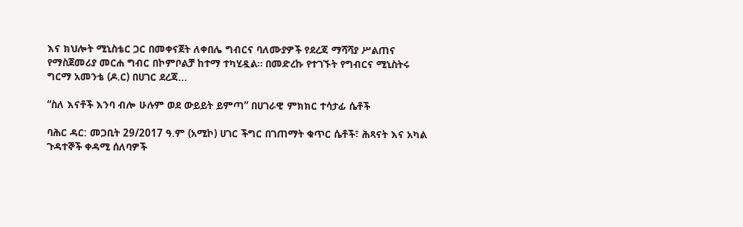እና ክህሎት ሚኒስቴር ጋር በመቀናጀት ለቀበሌ ግብርና ባለሙያዎች የደረጃ ማሻሻያ ሥልጠና የማስጀመሪያ መርሐ ግብር በኮምቦልቻ ከተማ ተካሂዷል። በመድረኩ የተገኙት የግብርና ሚኒስትሩ ግርማ አመንቴ (ዶ.ር) በሀገር ደረጃ...

“ስለ እናቶች እንባ ብሎ ሁሉም ወደ ውይይት ይምጣ” በሀገራዊ ምክክር ተሳታፊ ሴቶች

ባሕር ዳር: መጋቢት 29/2017 ዓ.ም (አሚኮ) ሀገር ችግር በገጠማት ቁጥር ሴቶች፣ ሕጻናት እና አካል ጉዳተኞች ቀዳሚ ሰለባዎች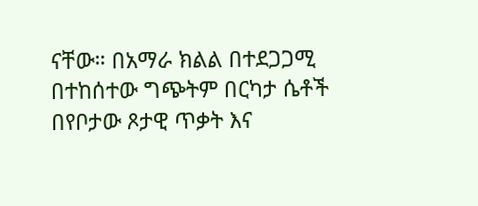ናቸው። በአማራ ክልል በተደጋጋሚ በተከሰተው ግጭትም በርካታ ሴቶች በየቦታው ጾታዊ ጥቃት እና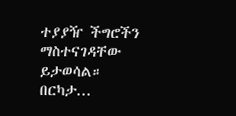ተያያዥ ችግሮችን ማስተናገዳቸው ይታወሳል። በርካታ...